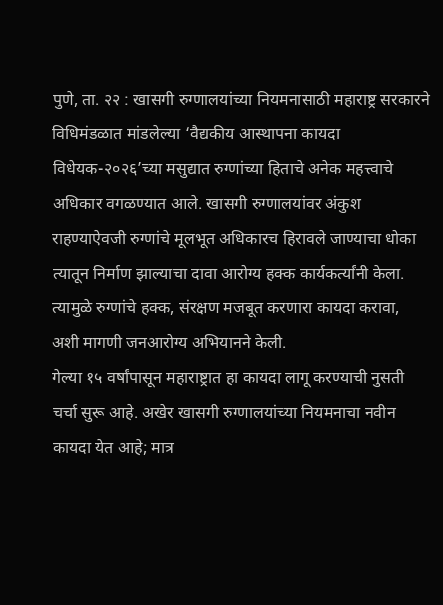पुणे, ता. २२ : खासगी रुग्णालयांच्या नियमनासाठी महाराष्ट्र सरकारने विधिमंडळात मांडलेल्या ‘वैद्यकीय आस्थापना कायदा विधेयक-२०२६’च्या मसुद्यात रुग्णांच्या हिताचे अनेक महत्त्वाचे अधिकार वगळण्यात आले. खासगी रुग्णालयांवर अंकुश राहण्याऐवजी रुग्णांचे मूलभूत अधिकारच हिरावले जाण्याचा धोका त्यातून निर्माण झाल्याचा दावा आरोग्य हक्क कार्यकर्त्यांनी केला. त्यामुळे रुग्णांचे हक्क, संरक्षण मजबूत करणारा कायदा करावा, अशी मागणी जनआरोग्य अभियानने केली.
गेल्या १५ वर्षांपासून महाराष्ट्रात हा कायदा लागू करण्याची नुसती चर्चा सुरू आहे. अखेर खासगी रुग्णालयांच्या नियमनाचा नवीन कायदा येत आहे; मात्र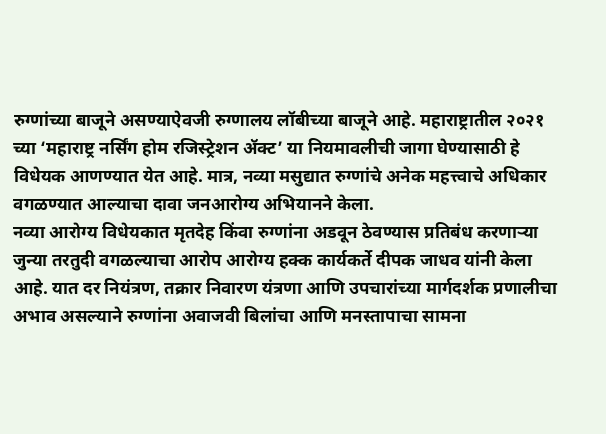रुग्णांच्या बाजूने असण्याऐवजी रुग्णालय लॉबीच्या बाजूने आहे. महाराष्ट्रातील २०२१ च्या ‘महाराष्ट्र नर्सिंग होम रजिस्ट्रेशन ॲक्ट’ या नियमावलीची जागा घेण्यासाठी हे विधेयक आणण्यात येत आहे. मात्र, नव्या मसुद्यात रुग्णांचे अनेक महत्त्वाचे अधिकार वगळण्यात आल्याचा दावा जनआरोग्य अभियानने केला.
नव्या आरोग्य विधेयकात मृतदेह किंवा रुग्णांना अडवून ठेवण्यास प्रतिबंध करणाऱ्या जुन्या तरतुदी वगळल्याचा आरोप आरोग्य हक्क कार्यकर्ते दीपक जाधव यांनी केला आहे. यात दर नियंत्रण, तक्रार निवारण यंत्रणा आणि उपचारांच्या मार्गदर्शक प्रणालीचा अभाव असल्याने रुग्णांना अवाजवी बिलांचा आणि मनस्तापाचा सामना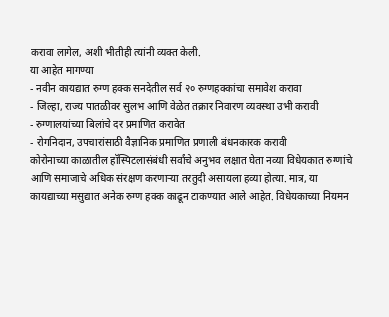करावा लागेल, अशी भीतीही त्यांनी व्यक्त केली.
या आहेत मागण्या
- नवीन कायद्यात रुग्ण हक्क सनदेतील सर्व २० रुग्णहक्कांचा समावेश करावा
- जिल्हा, राज्य पातळीवर सुलभ आणि वेळेत तक्रार निवारण व्यवस्था उभी करावी
- रुग्णालयांच्या बिलांचे दर प्रमाणित करावेत
- रोगनिदान, उपचारांसाठी वैज्ञानिक प्रमाणित प्रणाली बंधनकारक करावी
कोरोनाच्या काळातील हॉस्पिटलासंबंधी सर्वांचे अनुभव लक्षात घेता नव्या विधेयकात रुग्णांचे आणि समाजाचे अधिक संरक्षण करणाऱ्या तरतुदी असायला हव्या होत्या. मात्र, या कायद्याच्या मसुद्यात अनेक रुग्ण हक्क काढून टाकण्यात आले आहेत. विधेयकाच्या नियमन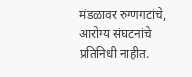मंडळावर रुग्णगटांचे, आरोग्य संघटनांचे प्रतिनिधी नाहीत.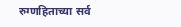रुग्णहिताच्या सर्व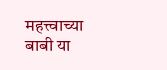महत्त्वाच्या बाबी या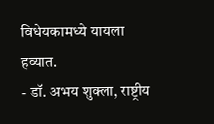विधेयकामध्ये यायला हव्यात.
- डॉ. अभय शुक्ला, राष्ट्रीय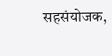सहसंयोजक,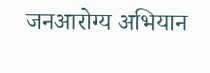जनआरोग्य अभियान